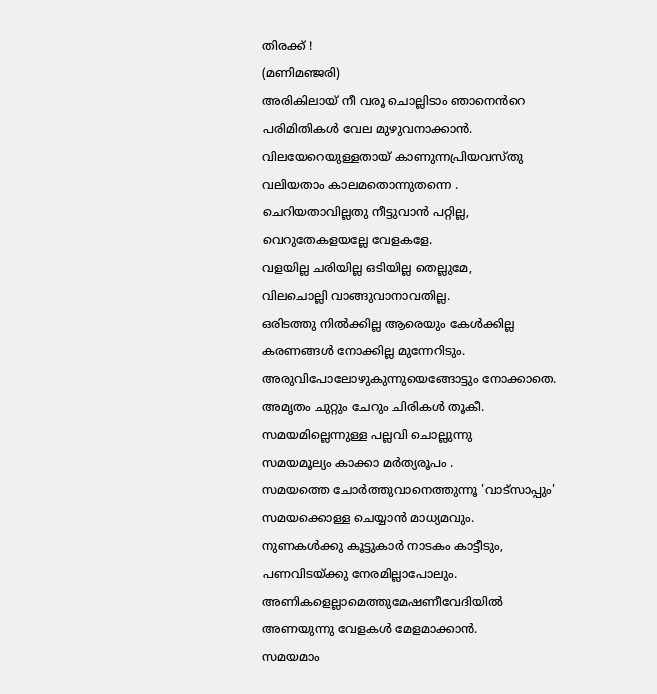തിരക്ക് !
(മണിമഞ്ജരി)
അരികിലായ് നീ വരൂ ചൊല്ലിടാം ഞാനെൻറെ
പരിമിതികൾ വേല മുഴുവനാക്കാൻ.
വിലയേറെയുള്ളതായ് കാണുന്നപ്രിയവസ്തു
വലിയതാം കാലമതൊന്നുതന്നെ .
ചെറിയതാവില്ലതു നീട്ടുവാൻ പറ്റില്ല,
വെറുതേകളയല്ലേ വേളകളേ.
വളയില്ല ചരിയില്ല ഒടിയില്ല തെല്ലുമേ,
വിലചൊല്ലി വാങ്ങുവാനാവതില്ല.
ഒരിടത്തു നിൽക്കില്ല ആരെയും കേൾക്കില്ല
കരണങ്ങൾ നോക്കില്ല മുന്നേറിടും.
അരുവിപോലോഴുകുന്നുയെങ്ങോട്ടും നോക്കാതെ.
അമൃതം ചുറ്റും ചേറും ചിരികൾ തൂകീ.
സമയമില്ലെന്നുള്ള പല്ലവി ചൊല്ലുന്നു
സമയമൂല്യം കാക്കാ മർത്യരൂപം .
സമയത്തെ ചോർത്തുവാനെത്തുന്നൂ 'വാട്സാപ്പും'
സമയക്കൊള്ള ചെയ്യാൻ മാധ്യമവും.
നുണകൾക്കു കൂട്ടുകാർ നാടകം കാട്ടീടും,
പണവിടയ്ക്കു നേരമില്ലാപോലും.
അണികളെല്ലാമെത്തുമേഷണീവേദിയിൽ
അണയുന്നു വേളകൾ മേളമാക്കാൻ.
സമയമാം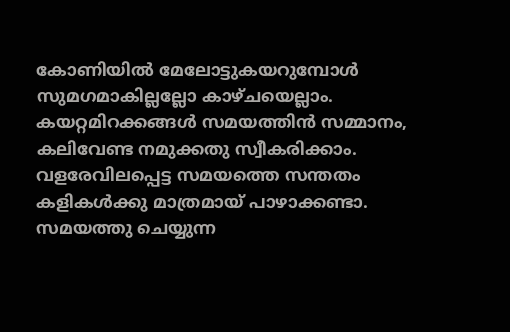കോണിയിൽ മേലോട്ടുകയറുമ്പോൾ
സുമഗമാകില്ലല്ലോ കാഴ്ചയെല്ലാം.
കയറ്റമിറക്കങ്ങൾ സമയത്തിൻ സമ്മാനം,
കലിവേണ്ട നമുക്കതു സ്വീകരിക്കാം.
വളരേവിലപ്പെട്ട സമയത്തെ സന്തതം
കളികൾക്കു മാത്രമായ് പാഴാക്കണ്ടാ.
സമയത്തു ചെയ്യുന്ന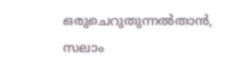ഒരുചെറുതുന്നൽതാൻ,
സലാം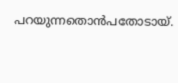പറയുന്നതൊൻപതോടായ്.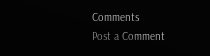Comments
Post a Comment